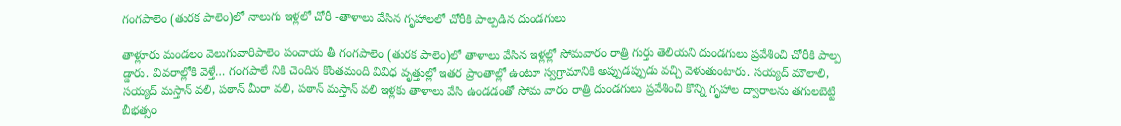గంగపాలెం (తురక పాలెం)లో నాలుగు ఇళ్లలో చోరీ -తాళాలు వేసిన గృహాలలో చోరీకి పాల్పడిన దుండగులు

తాళ్లూరు మండలం వెలుగువారిపాలెం పంచాయ తీ గంగపాలెం (తురక పాలెం)లో తాళాలు వేసిన ఇళ్లల్లో సోమవారం రాత్రి గుర్తు తెలియని దుండగులు ప్రవేశించి చోరీకి పాల్ప డ్డారు. వివరాల్లోకి వెళ్తే… గంగపాలే నికి చెందిన కొంతమంది వివిధ వృత్తుల్లో ఇతర ప్రాంతాల్లో ఉంటూ స్వగ్రామానికి అప్పుడప్పుడు వచ్చి వెళుతుంటారు. సయ్యద్ మౌలాలి, సయ్యద్ మస్తాన్ వలి, పఠాన్ మీరా వలి, పఠాన్ మస్తాన్ వలి ఇళ్లకు తాళాలు వేసి ఉండడంతో సోమ వారం రాత్రి దుండగులు ప్రవేశించి కొన్ని గృహాల ద్వారాలను తగులబెట్టి బీభత్సం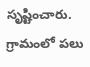సృష్టించారు. గ్రామంలో పలు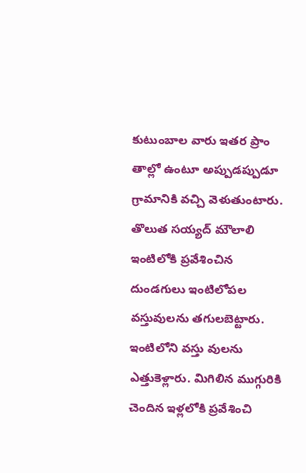కుటుంబాల వారు ఇతర ప్రాం తాల్లో ఉంటూ అప్పుడప్పుడూ గ్రామానికి వచ్చి వెళుతుంటారు. తొలుత సయ్యద్ మౌలాలి ఇంటిలోకి ప్రవేశించిన దుండగులు ఇంటిలోపల వస్తువులను తగులబెట్టారు. ఇంటిలోని వస్తు వులను ఎత్తుకెళ్లారు. మిగిలిన ముగ్గురికి చెందిన ఇళ్లలోకి ప్రవేశించి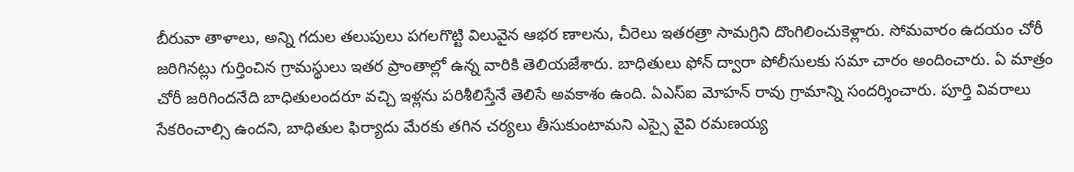బీరువా తాళాలు, అన్ని గదుల తలుపులు పగలగొట్టి విలువైన ఆభర ణాలను, చీరెలు ఇతరత్రా సామగ్రిని దొంగిలించుకెళ్లారు. సోమవారం ఉదయం చోరీ జరిగినట్లు గుర్తించిన గ్రామస్థులు ఇతర ప్రాంతాల్లో ఉన్న వారికి తెలియజేశారు. బాధితులు ఫోన్ ద్వారా పోలీసులకు సమా చారం అందించారు. ఏ మాత్రం చోరీ జరిగిందనేది బాధితులందరూ వచ్చి ఇళ్లను పరిశీలిస్తేనే తెలిసే అవకాశం ఉంది. ఏఎస్ఐ మోహన్ రావు గ్రామాన్ని సందర్శించారు. పూర్తి వివరాలు సేకరించాల్సి ఉందని, బాధితుల ఫిర్యాదు మేరకు తగిన చర్యలు తీసుకుంటామని ఎస్సై వైవి రమణయ్య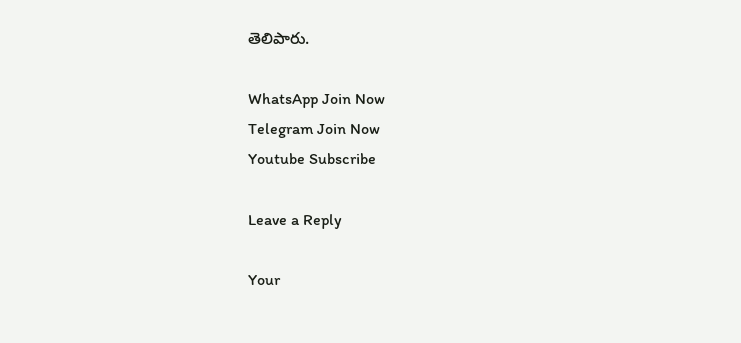తెలిపారు.

WhatsApp Join Now
Telegram Join Now
Youtube Subscribe

Leave a Reply

Your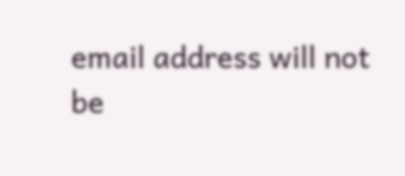email address will not be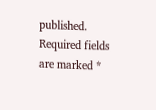published. Required fields are marked *